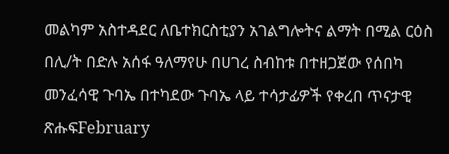መልካም አስተዳደር ለቤተክርስቲያን አገልግሎትና ልማት በሚል ርዕስ በሊ/ት በድሉ አሰፋ ዓለማየሁ በሀገረ ስብከቱ በተዘጋጀው የሰበካ መንፈሳዊ ጉባኤ በተካደው ጉባኤ ላይ ተሳታፊዎች የቀረበ ጥናታዊ ጽሑፍFebruary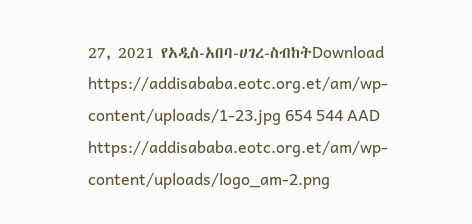27, 2021 የአዲስ-አበባ-ሀገረ-ስብከትDownload https://addisababa.eotc.org.et/am/wp-content/uploads/1-23.jpg 654 544 AAD https://addisababa.eotc.org.et/am/wp-content/uploads/logo_am-2.png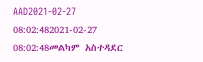AAD2021-02-27 08:02:482021-02-27 08:02:48መልካም አስተዳደር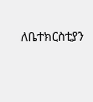ለቤተክርስቲያን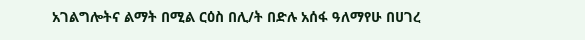አገልግሎትና ልማት በሚል ርዕስ በሊ/ት በድሉ አሰፋ ዓለማየሁ በሀገረ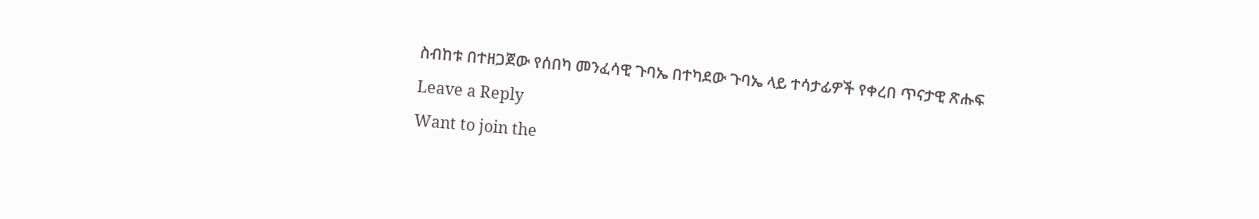ስብከቱ በተዘጋጀው የሰበካ መንፈሳዊ ጉባኤ በተካደው ጉባኤ ላይ ተሳታፊዎች የቀረበ ጥናታዊ ጽሑፍ
Leave a Reply
Want to join the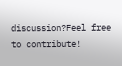discussion?Feel free to contribute!